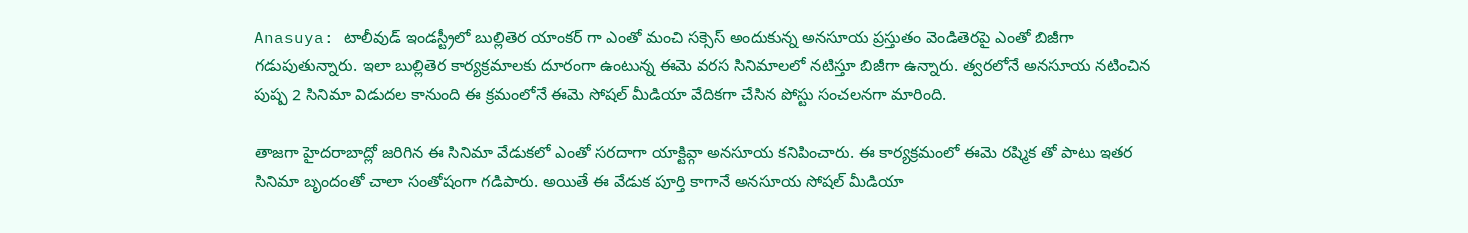Anasuya: టాలీవుడ్ ఇండస్ట్రీలో బుల్లితెర యాంకర్ గా ఎంతో మంచి సక్సెస్ అందుకున్న అనసూయ ప్రస్తుతం వెండితెరపై ఎంతో బిజీగా గడుపుతున్నారు. ఇలా బుల్లితెర కార్యక్రమాలకు దూరంగా ఉంటున్న ఈమె వరస సినిమాలలో నటిస్తూ బిజీగా ఉన్నారు. త్వరలోనే అనసూయ నటించిన పుష్ప 2 సినిమా విడుదల కానుంది ఈ క్రమంలోనే ఈమె సోషల్ మీడియా వేదికగా చేసిన పోస్టు సంచలనగా మారింది.

తాజగా హైదరాబాద్లో జరిగిన ఈ సినిమా వేడుకలో ఎంతో సరదాగా యాక్టివ్గా అనసూయ కనిపించారు. ఈ కార్యక్రమంలో ఈమె రష్మిక తో పాటు ఇతర సినిమా బృందంతో చాలా సంతోషంగా గడిపారు. అయితే ఈ వేడుక పూర్తి కాగానే అనసూయ సోషల్ మీడియా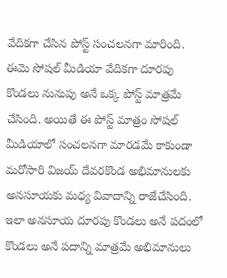వేదికగా చేసిన పోస్ట్ సంచలనగా మారింది.
ఈమె సోషల్ మీడియా వేదికగా దూరపు కొండలు నునుపు అనే ఒక్క పోస్ట్ మాత్రమే చేసింది. అయితే ఈ పోస్ట్ మాత్రం సోషల్ మీడియాలో సంచలనగా మారడమే కాకుండా మరోసారి విజయ్ దేవరకొండ అభిమానులకు అనసూయకు మధ్య వివాదాన్ని రాజేచేసింది. ఇలా అనసూయ దూరపు కొండలు అనే పదంలో కొండలు అనే పదాన్ని మాత్రమే అభిమానులు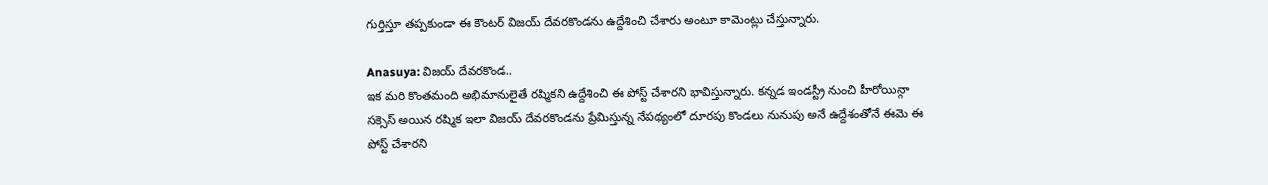గుర్తిస్తూ తప్పకుండా ఈ కౌంటర్ విజయ్ దేవరకొండను ఉద్దేశించి చేశారు అంటూ కామెంట్లు చేస్తున్నారు.

Anasuya: విజయ్ దేవరకొండ..
ఇక మరి కొంతమంది అభిమానులైతే రష్మికని ఉద్దేశించి ఈ పోస్ట్ చేశారని భావిస్తున్నారు. కన్నడ ఇండస్ట్రీ నుంచి హీరోయిన్గా సక్సెస్ అయిన రష్మిక ఇలా విజయ్ దేవరకొండను ప్రేమిస్తున్న నేపథ్యంలో దూరపు కొండలు నునుపు అనే ఉద్దేశంతోనే ఈమె ఈ పోస్ట్ చేశారని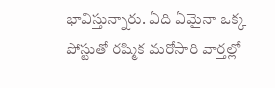భావిస్తున్నారు. ఏది ఏమైనా ఒక్క పోస్టుతో రష్మిక మరోసారి వార్తల్లో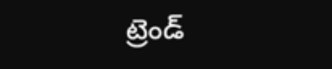ట్రెండ్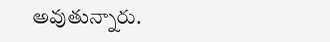అవుతున్నారు.